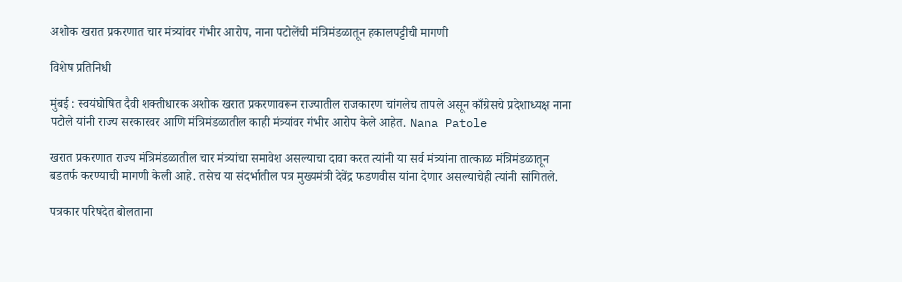अशोक खरात प्रकरणात चार मंत्र्यांवर गंभीर आरोप, नाना पटोलेंची मंत्रिमंडळातून हकालपट्टीची मागणी

विशेष प्रतिनिधी

मुंबई : स्वयंघोषित दैवी शक्तीधारक अशोक खरात प्रकरणावरून राज्यातील राजकारण चांगलेच तापले असून काँग्रेसचे प्रदेशाध्यक्ष नाना पटोले यांनी राज्य सरकारवर आणि मंत्रिमंडळातील काही मंत्र्यांवर गंभीर आरोप केले आहेत. Nana Patole

खरात प्रकरणात राज्य मंत्रिमंडळातील चार मंत्र्यांचा समावेश असल्याचा दावा करत त्यांनी या सर्व मंत्र्यांना तात्काळ मंत्रिमंडळातून बडतर्फ करण्याची मागणी केली आहे. तसेच या संदर्भातील पत्र मुख्यमंत्री देवेंद्र फडणवीस यांना देणार असल्याचेही त्यांनी सांगितले.

पत्रकार परिषदेत बोलताना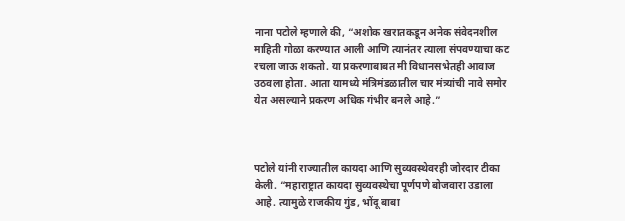नाना पटोले म्हणाले की, “अशोक खरातकडून अनेक संवेदनशील माहिती गोळा करण्यात आली आणि त्यानंतर त्याला संपवण्याचा कट रचला जाऊ शकतो. या प्रकरणाबाबत मी विधानसभेतही आवाज उठवला होता. आता यामध्ये मंत्रिमंडळातील चार मंत्र्यांची नावे समोर येत असल्याने प्रकरण अधिक गंभीर बनले आहे.”



पटोले यांनी राज्यातील कायदा आणि सुव्यवस्थेवरही जोरदार टीका केली. “महाराष्ट्रात कायदा सुव्यवस्थेचा पूर्णपणे बोजवारा उडाला आहे. त्यामुळे राजकीय गुंड, भोंदू बाबा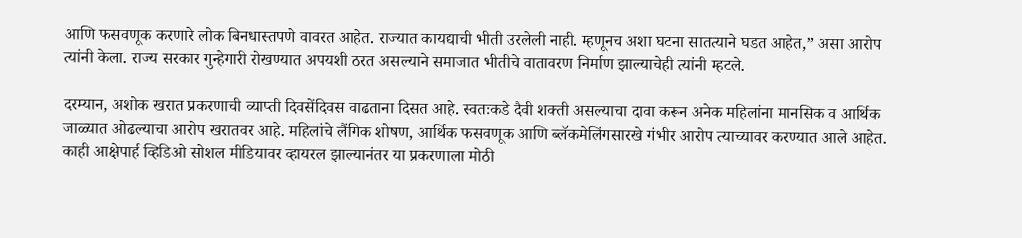आणि फसवणूक करणारे लोक बिनधास्तपणे वावरत आहेत. राज्यात कायद्याची भीती उरलेली नाही. म्हणूनच अशा घटना सातत्याने घडत आहेत,” असा आरोप त्यांनी केला. राज्य सरकार गुन्हेगारी रोखण्यात अपयशी ठरत असल्याने समाजात भीतीचे वातावरण निर्माण झाल्याचेही त्यांनी म्हटले.

दरम्यान, अशोक खरात प्रकरणाची व्याप्ती दिवसेंदिवस वाढताना दिसत आहे. स्वतःकडे दैवी शक्ती असल्याचा दावा करून अनेक महिलांना मानसिक व आर्थिक जाळ्यात ओढल्याचा आरोप खरातवर आहे. महिलांचे लैंगिक शोषण, आर्थिक फसवणूक आणि ब्लॅकमेलिंगसारखे गंभीर आरोप त्याच्यावर करण्यात आले आहेत. काही आक्षेपार्ह व्हिडिओ सोशल मीडियावर व्हायरल झाल्यानंतर या प्रकरणाला मोठी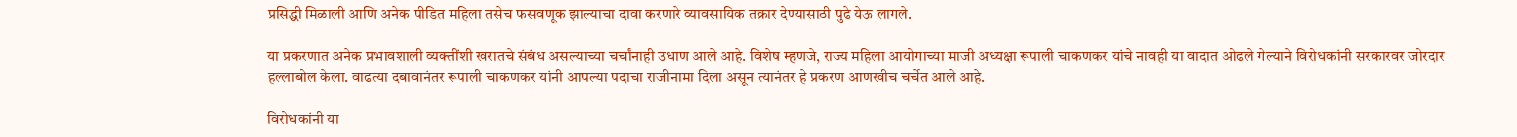प्रसिद्धी मिळाली आणि अनेक पीडित महिला तसेच फसवणूक झाल्याचा दावा करणारे व्यावसायिक तक्रार देण्यासाठी पुढे येऊ लागले.

या प्रकरणात अनेक प्रभावशाली व्यक्तींशी खरातचे संबंध असल्याच्या चर्चांनाही उधाण आले आहे. विशेष म्हणजे, राज्य महिला आयोगाच्या माजी अध्यक्षा रूपाली चाकणकर यांचे नावही या वादात ओढले गेल्याने विरोधकांनी सरकारवर जोरदार हल्लाबोल केला. वाढत्या दबावानंतर रूपाली चाकणकर यांनी आपल्या पदाचा राजीनामा दिला असून त्यानंतर हे प्रकरण आणखीच चर्चेत आले आहे.

विरोधकांनी या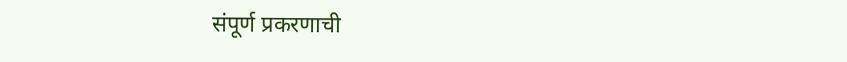संपूर्ण प्रकरणाची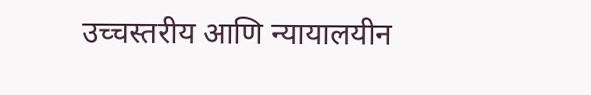उच्चस्तरीय आणि न्यायालयीन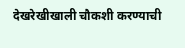देखरेखीखाली चौकशी करण्याची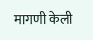मागणी केली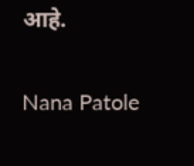आहे.

Nana Patole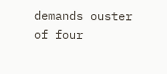demands ouster of four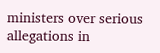ministers over serious allegations in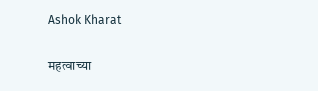Ashok Kharat

महत्वाच्या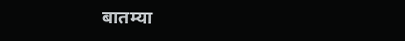बातम्या